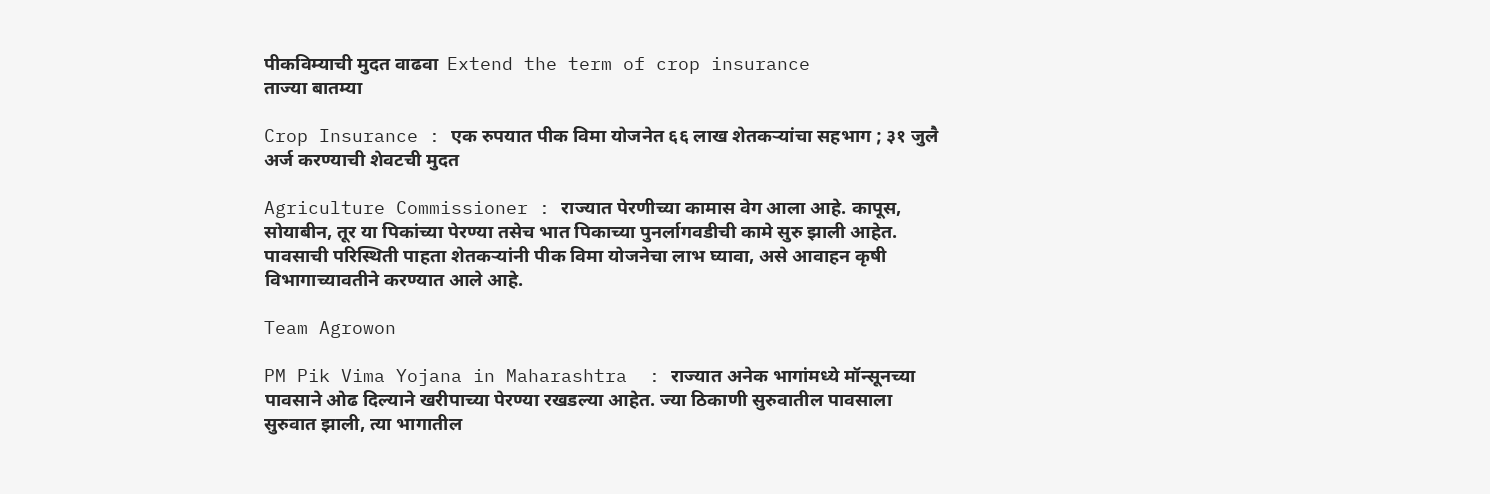पीकविम्याची मुदत वाढवा  Extend the term of crop insurance
ताज्या बातम्या

Crop Insurance : एक रुपयात पीक विमा योजनेत ६६ लाख शेतकऱ्यांचा सहभाग ; ३१ जुलै अर्ज करण्याची शेवटची मुदत

Agriculture Commissioner : राज्यात पेरणीच्या कामास वेग आला आहे. कापूस, सोयाबीन, तूर या पिकांच्या पेरण्या तसेच भात पिकाच्या पुनर्लागवडीची कामे सुरु झाली आहेत. पावसाची परिस्थिती पाहता शेतकऱ्यांनी पीक विमा योजनेचा लाभ घ्यावा, असे आवाहन कृषी विभागाच्यावतीने करण्यात आले आहे.

Team Agrowon

PM Pik Vima Yojana in Maharashtra  : राज्यात अनेक भागांमध्ये मॉन्सूनच्या पावसाने ओढ दिल्याने खरीपाच्या पेरण्या रखडल्या आहेत. ज्या ठिकाणी सुरुवातील पावसाला सुरुवात झाली, त्या भागातील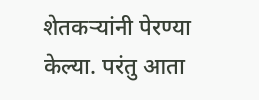शेतकऱ्यांनी पेरण्या केल्या. परंतु आता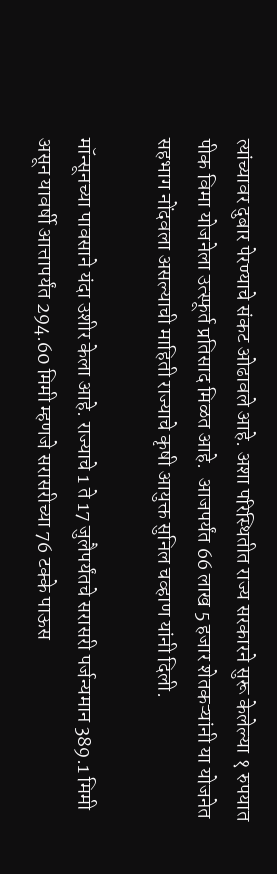त्यांच्यावर दुबार पेरण्याचे संकट ओढावले आहे. अशा परिस्थितीत राज्य सरकारने सुरू केलेल्या १ रुपयात पीक विमा योजनेला उत्स्फूर्त प्रतिसाद मिळत आहे.  आजपर्यंत 66 लाख 5 हजार शेतकऱ्यांनी या योजनेत सहभाग नोंदवला असल्याची माहिती राज्याचे कृषी आयुक्त सुनिल चव्हाण यांनी दिली.

मॉन्सूनच्या पावसाने यंदा उशीर केला आहे. राज्याचे 1 ते 17 जुलैपर्यंतचे सरासरी पर्जन्यमान 389.1 मिमी असून यावर्षी आत्तापर्यंत 294.60 मिमी म्हणजे सरासरीच्या 76 टक्के पाऊस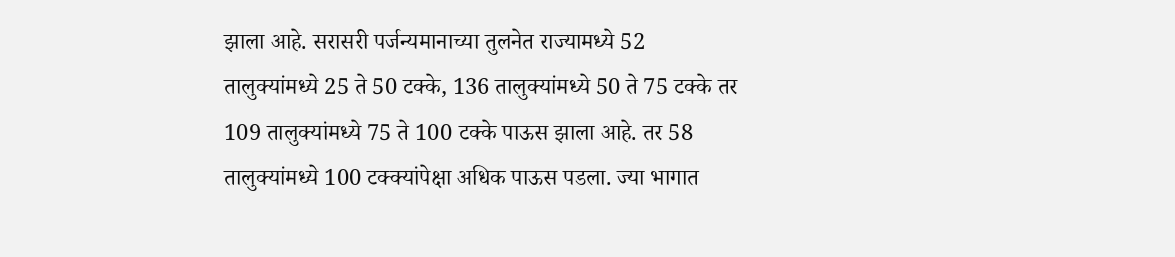झाला आहे. सरासरी पर्जन्यमानाच्या तुलनेत राज्यामध्ये 52 तालुक्यांमध्ये 25 ते 50 टक्के, 136 तालुक्यांमध्ये 50 ते 75 टक्के तर 109 तालुक्यांमध्ये 75 ते 100 टक्के पाऊस झाला आहे. तर 58 तालुक्यांमध्ये 100 टक्क्यांपेक्षा अधिक पाऊस पडला. ज्या भागात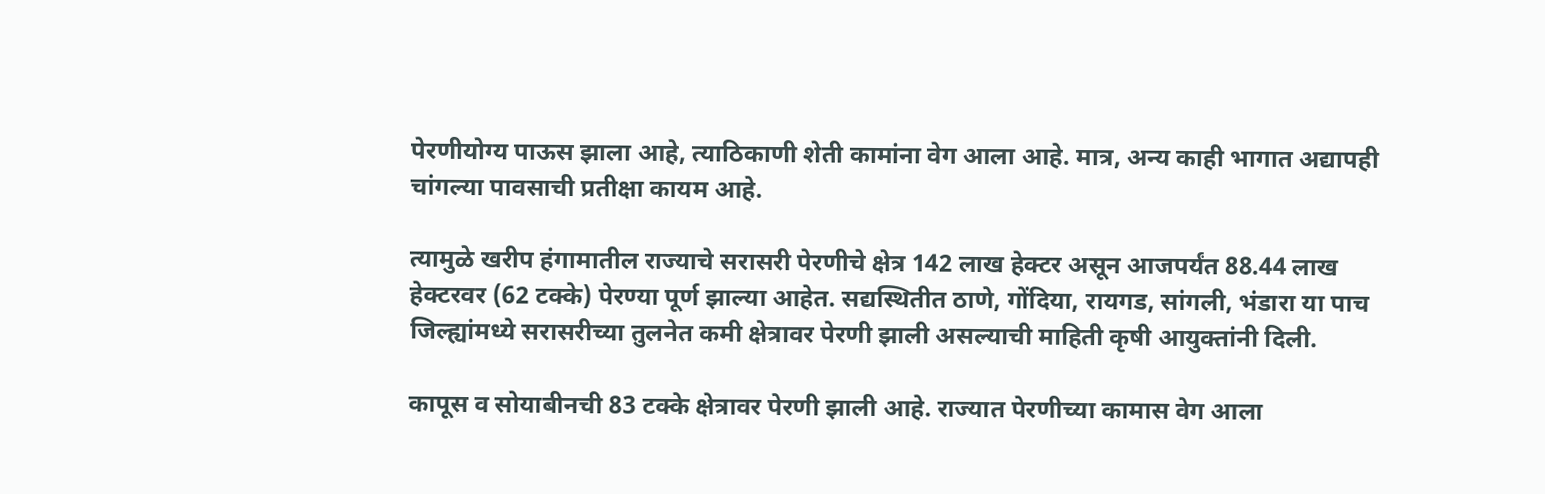पेरणीयोग्य पाऊस झाला आहे, त्याठिकाणी शेती कामांना वेग आला आहे. मात्र, अन्य काही भागात अद्यापही चांगल्या पावसाची प्रतीक्षा कायम आहे.

त्यामुळे खरीप हंगामातील राज्याचे सरासरी पेरणीचे क्षेत्र 142 लाख हेक्टर असून आजपर्यंत 88.44 लाख हेक्टरवर (62 टक्के) पेरण्या पूर्ण झाल्या आहेत. सद्यस्थितीत ठाणे, गोंदिया, रायगड, सांगली, भंडारा या पाच जिल्ह्यांमध्ये सरासरीच्या तुलनेत कमी क्षेत्रावर पेरणी झाली असल्याची माहिती कृषी आयुक्तांनी दिली.

कापूस व सोयाबीनची 83 टक्के क्षेत्रावर पेरणी झाली आहे. राज्यात पेरणीच्या कामास वेग आला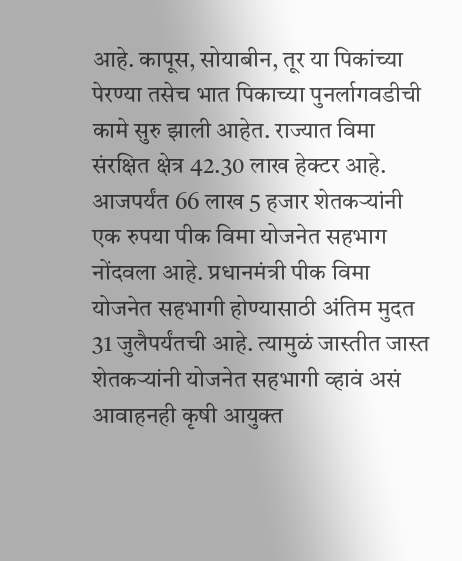आहे. कापूस, सोयाबीन, तूर या पिकांच्या पेरण्या तसेच भात पिकाच्या पुनर्लागवडीची कामे सुरु झाली आहेत. राज्यात विमा संरक्षित क्षेत्र 42.30 लाख हेक्टर आहे. आजपर्यंत 66 लाख 5 हजार शेतकऱ्यांनी एक रुपया पीक विमा योजनेत सहभाग नोंदवला आहे. प्रधानमंत्री पीक विमा योजनेत सहभागी होण्यासाठी अंतिम मुदत 31 जुलैपर्यंतची आहे. त्यामुळं जास्तीत जास्त शेतकऱ्यांनी योजनेत सहभागी व्हावं असं आवाहनही कृषी आयुक्त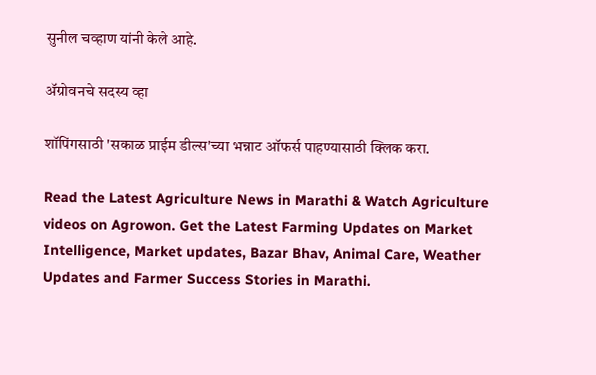सुनील चव्हाण यांनी केले आहे.

ॲग्रोवनचे सदस्य व्हा

शॉपिंगसाठी 'सकाळ प्राईम डील्स'च्या भन्नाट ऑफर्स पाहण्यासाठी क्लिक करा.

Read the Latest Agriculture News in Marathi & Watch Agriculture videos on Agrowon. Get the Latest Farming Updates on Market Intelligence, Market updates, Bazar Bhav, Animal Care, Weather Updates and Farmer Success Stories in Marathi.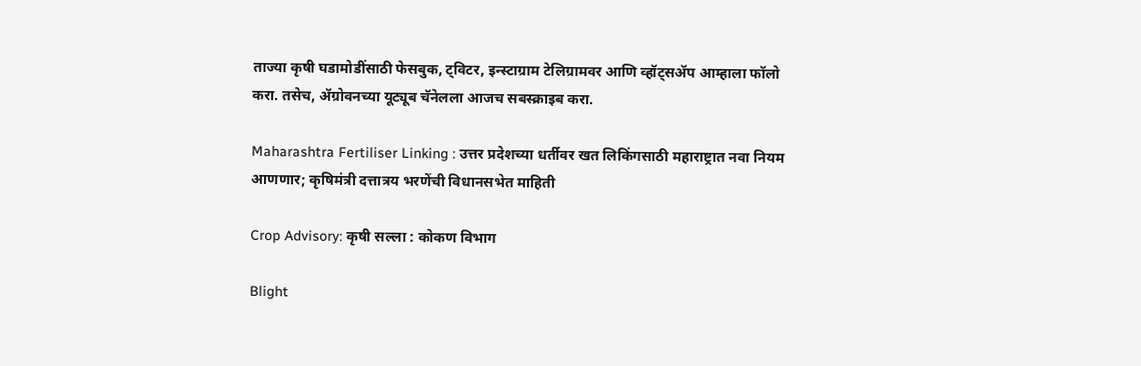ताज्या कृषी घडामोडींसाठी फेसबुक, ट्विटर, इन्स्टाग्राम टेलिग्रामवर आणि व्हॉट्सॲप आम्हाला फॉलो करा. तसेच, ॲग्रोवनच्या यूट्यूब चॅनेलला आजच सबस्क्राइब करा.

Maharashtra Fertiliser Linking : उत्तर प्रदेशच्या धर्तीवर खत लिकिंगसाठी महाराष्ट्रात नवा नियम आणणार; कृषिमंत्री दत्तात्रय भरणेंची विधानसभेत माहिती

Crop Advisory: कृषी सल्ला : कोकण विभाग

Blight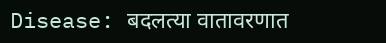Disease: बदलत्या वातावरणात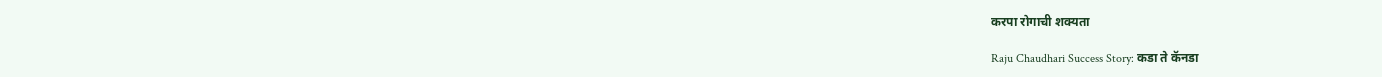करपा रोगाची शक्यता

Raju Chaudhari Success Story: कडा ते कॅनडा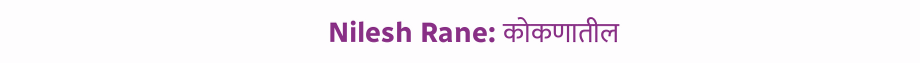Nilesh Rane: कोकणातील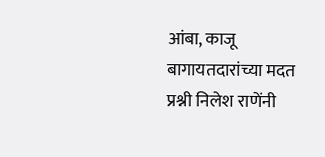आंबा, काजू बागायतदारांच्या मदत प्रश्नी निलेश राणेंनी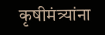कृषीमंत्र्यांना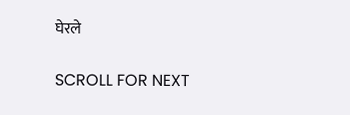घेरले

SCROLL FOR NEXT